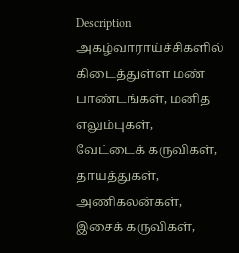Description
அகழ்வாராய்ச்சிகளில் கிடைத்துள்ள மண் பாண்டங்கள், மனித
எலும்புகள், வேட்டைக் கருவிகள், தாயத்துகள், அணிகலன்கள்,
இசைக் கருவிகள்,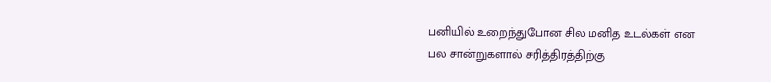பனியில் உறைந்துபோன சில மனித உடல்கள் என
பல சான்றுகளால் சரித்திரத்திற்கு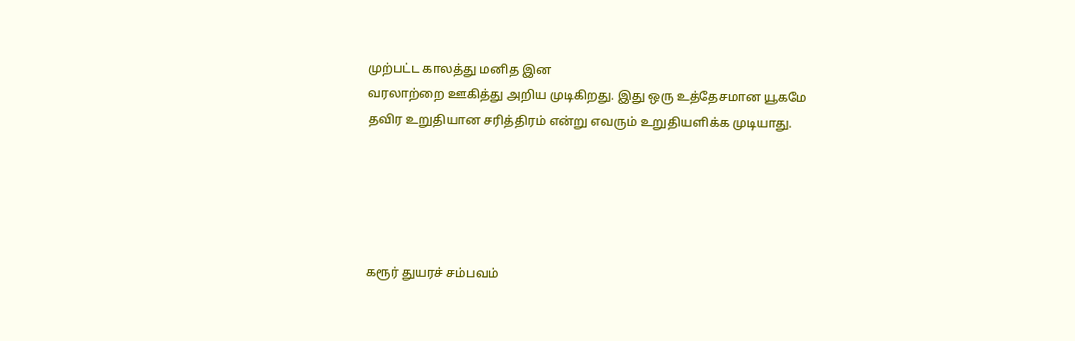முற்பட்ட காலத்து மனித இன
வரலாற்றை ஊகித்து அறிய முடிகிறது. இது ஒரு உத்தேசமான யூகமே
தவிர உறுதியான சரித்திரம் என்று எவரும் உறுதியளிக்க முடியாது.





கரூர் துயரச் சம்பவம்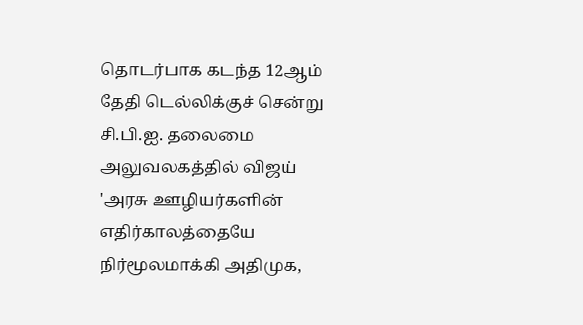தொடர்பாக கடந்த 12ஆம் தேதி டெல்லிக்குச் சென்று சி.பி.ஐ. தலைமை அலுவலகத்தில் விஜய்
'அரசு ஊழியர்களின் எதிர்காலத்தையே நிர்மூலமாக்கி அதிமுக,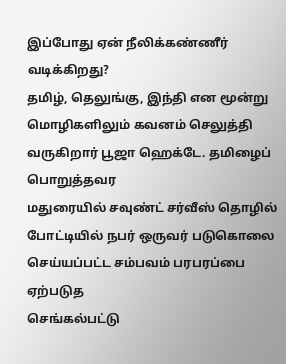இப்போது ஏன் நீலிக்கண்ணீர் வடிக்கிறது?
தமிழ், தெலுங்கு, இந்தி என மூன்று மொழிகளிலும் கவனம் செலுத்தி வருகிறார் பூஜா ஹெக்டே. தமிழைப் பொறுத்தவர
மதுரையில் சவுண்ட் சர்வீஸ் தொழில் போட்டியில் நபர் ஒருவர் படுகொலை செய்யப்பட்ட சம்பவம் பரபரப்பை ஏற்படுத
செங்கல்பட்டு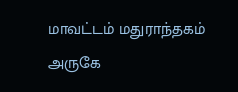மாவட்டம் மதுராந்தகம் அருகே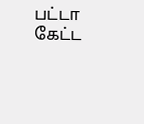பட்டா கேட்ட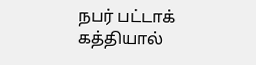நபர் பட்டாக் கத்தியால்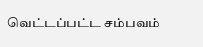வெட்டப்பட்ட சம்பவம்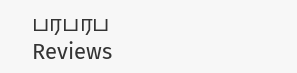பரபரப
Reviews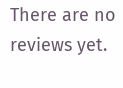There are no reviews yet.